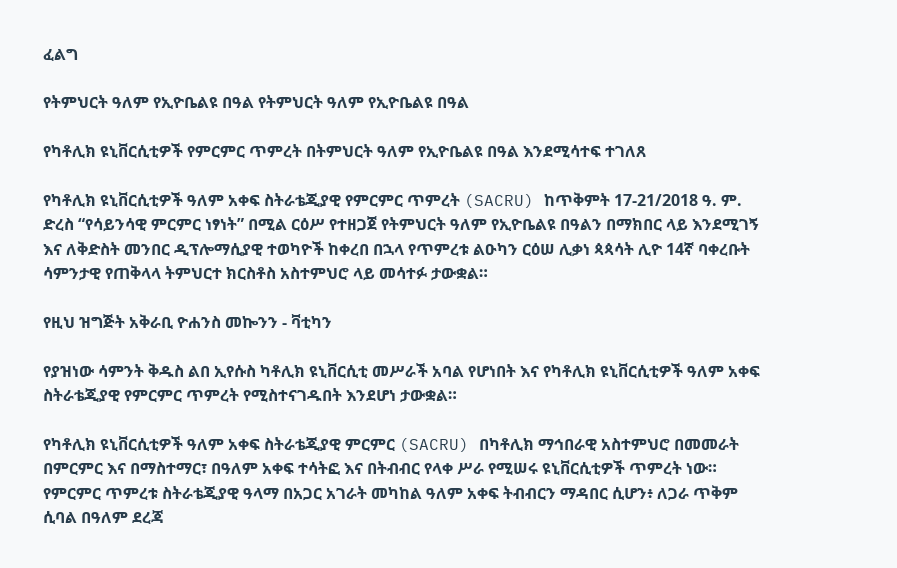ፈልግ

የትምህርት ዓለም የኢዮቤልዩ በዓል የትምህርት ዓለም የኢዮቤልዩ በዓል

የካቶሊክ ዩኒቨርሲቲዎች የምርምር ጥምረት በትምህርት ዓለም የኢዮቤልዩ በዓል እንደሚሳተፍ ተገለጸ

የካቶሊክ ዩኒቨርሲቲዎች ዓለም አቀፍ ስትራቴጂያዊ የምርምር ጥምረት (SACRU) ከጥቅምት 17-21/2018 ዓ. ም. ድረስ “የሳይንሳዊ ምርምር ነፃነት” በሚል ርዕሥ የተዘጋጀ የትምህርት ዓለም የኢዮቤልዩ በዓልን በማክበር ላይ እንደሚገኝ እና ለቅድስት መንበር ዲፕሎማሲያዊ ተወካዮች ከቀረበ በኋላ የጥምረቱ ልዑካን ርዕሠ ሊቃነ ጳጳሳት ሊዮ 14ኛ ባቀረቡት ሳምንታዊ የጠቅላላ ትምህርተ ክርስቶስ አስተምህሮ ላይ መሳተፉ ታውቋል።

የዚህ ዝግጅት አቅራቢ ዮሐንስ መኰንን - ቫቲካን

የያዝነው ሳምንት ቅዱስ ልበ ኢየሱስ ካቶሊክ ዩኒቨርሲቲ መሥራች አባል የሆነበት እና የካቶሊክ ዩኒቨርሲቲዎች ዓለም አቀፍ ስትራቴጂያዊ የምርምር ጥምረት የሚስተናገዱበት እንደሆነ ታውቋል።

የካቶሊክ ዩኒቨርሲቲዎች ዓለም አቀፍ ስትራቴጂያዊ ምርምር (SACRU) በካቶሊክ ማኅበራዊ አስተምህሮ በመመራት በምርምር እና በማስተማር፣ በዓለም አቀፍ ተሳትፎ እና በትብብር የላቀ ሥራ የሚሠሩ ዩኒቨርሲቲዎች ጥምረት ነው። የምርምር ጥምረቱ ስትራቴጂያዊ ዓላማ በአጋር አገራት መካከል ዓለም አቀፍ ትብብርን ማዳበር ሲሆን፥ ለጋራ ጥቅም ሲባል በዓለም ደረጃ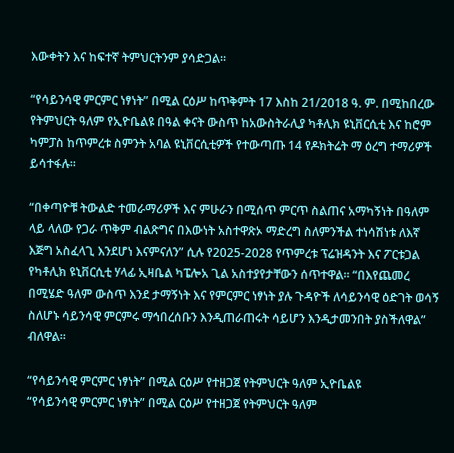እውቀትን እና ከፍተኛ ትምህርትንም ያሳድጋል።

“የሳይንሳዊ ምርምር ነፃነት” በሚል ርዕሥ ከጥቅምት 17 እስከ 21/2018 ዓ. ም. በሚከበረው የትምህርት ዓለም የኢዮቤልዩ በዓል ቀናት ውስጥ ከአውስትራሊያ ካቶሊክ ዩኒቨርሲቲ እና ከሮም ካምፓስ ከጥምረቱ ስምንት አባል ዩኒቨርሲቲዎች የተውጣጡ 14 የዶክትሬት ማ ዕረግ ተማሪዎች ይሳተፋሉ።

“በቀጣዮቹ ትውልድ ተመራማሪዎች እና ምሁራን በሚሰጥ ምርጥ ስልጠና አማካኝነት በዓለም ላይ ላለው የጋራ ጥቅም ብልጽግና በእውነት አስተዋጽኦ ማድረግ ስለምንችል ተነሳሽነቱ ለእኛ እጅግ አስፈላጊ እንደሆነ እናምናለን” ሲሉ የ2025-2028 የጥምረቱ ፕሬዝዳንት እና ፖርቱጋል የካቶሊክ ዩኒቨርሲቲ ሃላፊ ኢዛቤል ካፔሎአ ጊል አስተያየታቸውን ሰጥተዋል። “በእየጨመረ በሚሄድ ዓለም ውስጥ እንደ ታማኝነት እና የምርምር ነፃነት ያሉ ጉዳዮች ለሳይንሳዊ ዕድገት ወሳኝ ስለሆኑ ሳይንሳዊ ምርምሩ ማኅበረሰቡን እንዲጠራጠሩት ሳይሆን እንዲታመንበት ያስችለዋል” ብለዋል።

“የሳይንሳዊ ምርምር ነፃነት” በሚል ርዕሥ የተዘጋጀ የትምህርት ዓለም ኢዮቤልዩ
“የሳይንሳዊ ምርምር ነፃነት” በሚል ርዕሥ የተዘጋጀ የትምህርት ዓለም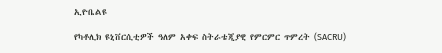ኢዮቤልዩ

የካቶሊክ ዩኒቨርሲቲዎች ዓለም አቀፍ ስትራቴጂያዊ የምርምር ጥምረት (SACRU)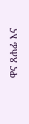ዋና ጸሐፊ እና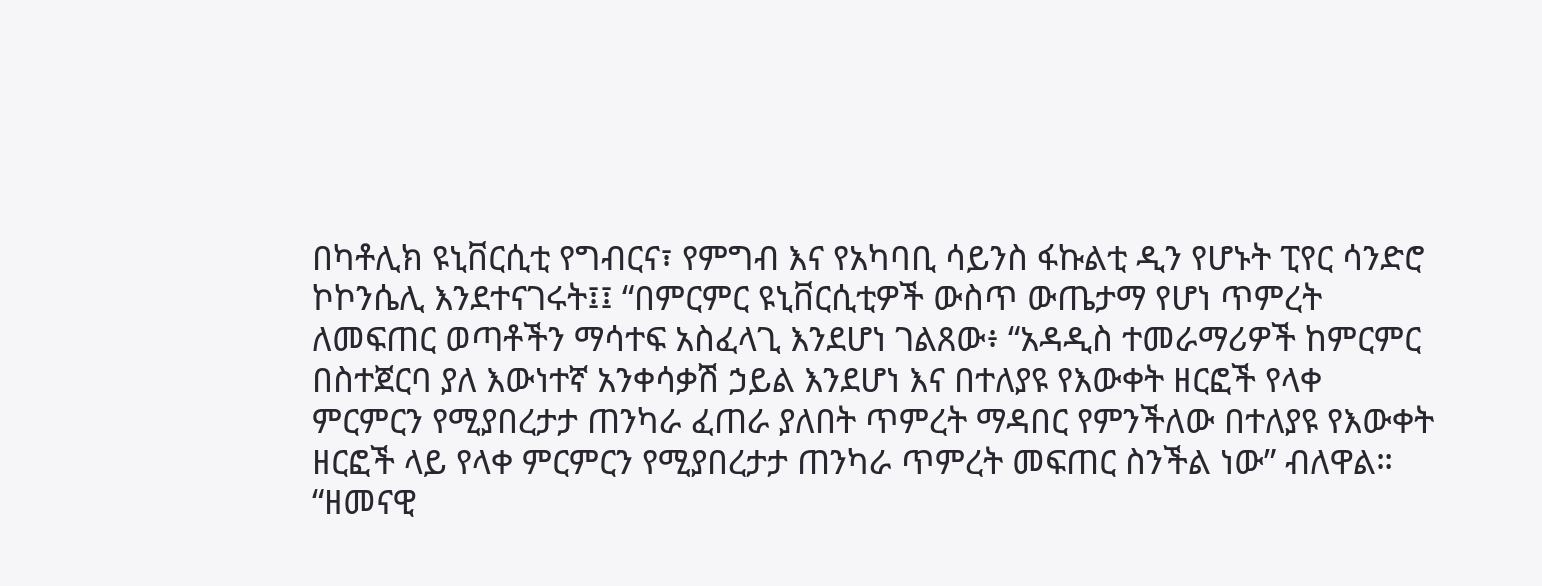በካቶሊክ ዩኒቨርሲቲ የግብርና፣ የምግብ እና የአካባቢ ሳይንስ ፋኩልቲ ዲን የሆኑት ፒየር ሳንድሮ ኮኮንሴሊ እንደተናገሩት፤፤ “በምርምር ዩኒቨርሲቲዎች ውስጥ ውጤታማ የሆነ ጥምረት ለመፍጠር ወጣቶችን ማሳተፍ አስፈላጊ እንደሆነ ገልጸው፥ “አዳዲስ ተመራማሪዎች ከምርምር በስተጀርባ ያለ እውነተኛ አንቀሳቃሽ ኃይል እንደሆነ እና በተለያዩ የእውቀት ዘርፎች የላቀ ምርምርን የሚያበረታታ ጠንካራ ፈጠራ ያለበት ጥምረት ማዳበር የምንችለው በተለያዩ የእውቀት ዘርፎች ላይ የላቀ ምርምርን የሚያበረታታ ጠንካራ ጥምረት መፍጠር ስንችል ነው” ብለዋል። “ዘመናዊ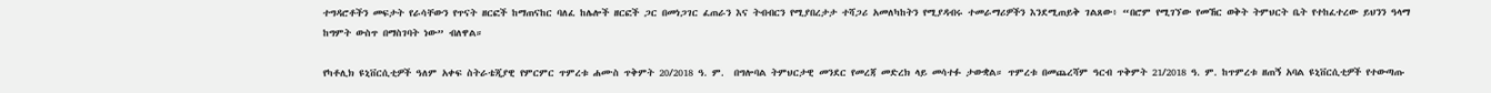ተግዳሮቶችን መፍታት የራሳቸውን የጥናት ዘርፎች ከማጠናከር ባለፈ ከሌሎች ዘርፎች ጋር በመነጋገር ፈጠራን እና ትብብርን የሚያበረታታ ተሻጋሪ አመለካከትን የሚያዳብሩ ተመራማሪዎችን እንደሚጠይቅ ገልጸው፥ “በሮም የሚገኘው የመኸር ወቅት ትምህርት ቤት የተከፈተረው ይህንን ዓላማ ከግምት ውስጥ በማስገባት ነው” ብለዋል።

የካቶሊክ ዩኒቨርሲቲዎች ዓለም አቀፍ ስትራቴጂያዊ የምርምር ጥምረቱ ሐሙስ ጥቅምት 20/2018 ዓ. ም.  በግሎባል ትምህርታዊ መንደር የመረጃ መድረክ ላይ መሳተፉ ታውቋል። ጥምረቱ በመጨረሻም ዓርብ ጥቅምት 21/2018 ዓ. ም. ከጥምረቱ ዘጠኝ አባል ዩኒቨርሲቲዎች የተውጣጡ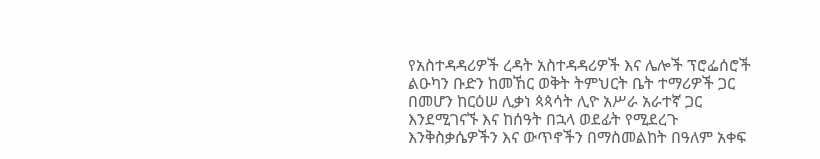የአስተዳዳሪዎች ረዳት አስተዳዳሪዎች እና ሌሎች ፕሮፌሰሮች ልዑካን ቡድን ከመኸር ወቅት ትምህርት ቤት ተማሪዎች ጋር በመሆን ከርዕሠ ሊቃነ ጳጳሳት ሊዮ አሥራ አራተኛ ጋር እንደሚገናኙ እና ከሰዓት በኋላ ወደፊት የሚደረጉ እንቅስቃሴዎችን እና ውጥኖችን በማስመልከት በዓለም አቀፍ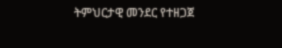ትምህርታዊ መንደር የተዘጋጀ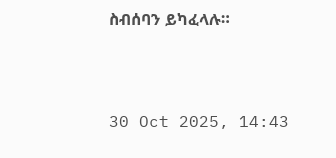ስብሰባን ይካፈላሉ።



30 Oct 2025, 14:43